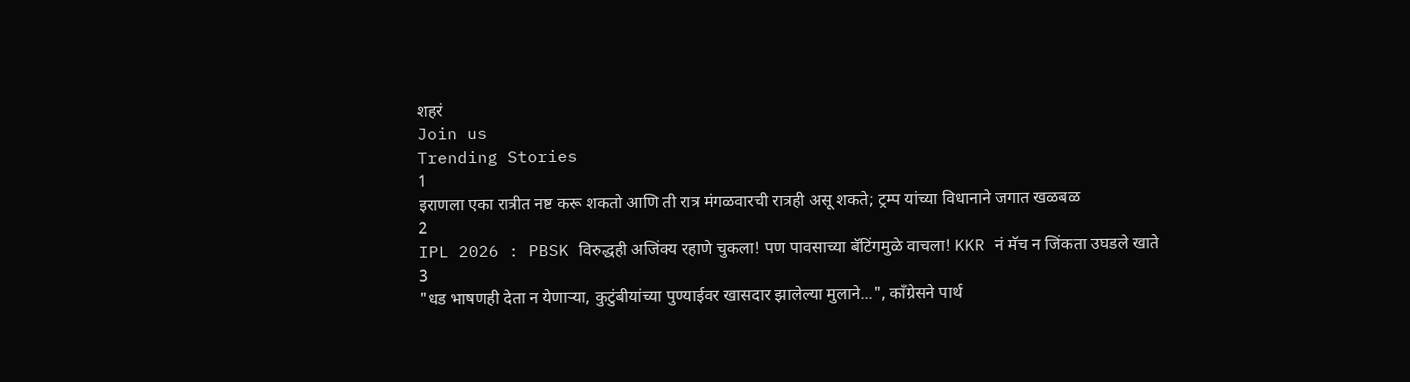शहरं
Join us
Trending Stories
1
इराणला एका रात्रीत नष्ट करू शकतो आणि ती रात्र मंगळवारची रात्रही असू शकते; ट्रम्प यांच्या विधानाने जगात खळबळ
2
IPL 2026 : PBSK विरुद्धही अजिंक्य रहाणे चुकला! पण पावसाच्या बॅटिंगमुळे वाचला! KKR नं मॅच न जिंकता उघडले खाते
3
"धड भाषणही देता न येणाऱ्या, कुटुंबीयांच्या पुण्याईवर खासदार झालेल्या मुलाने...", काँग्रेसने पार्थ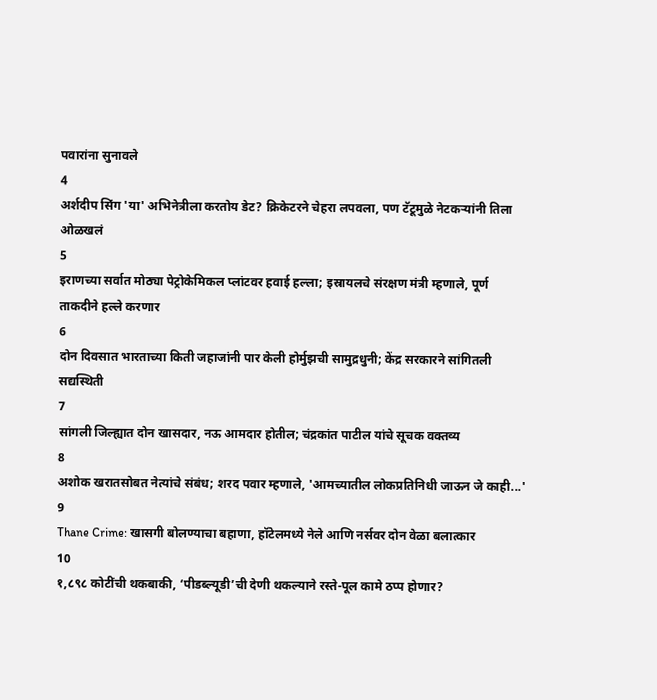पवारांना सुनावले
4
अर्शदीप सिंग 'या' अभिनेत्रीला करतोय डेट? क्रिकेटरने चेहरा लपवला, पण टॅटूमुळे नेटकऱ्यांनी तिला ओळखलं
5
इराणच्या सर्वात मोठ्या पेट्रोकेमिकल प्लांटवर हवाई हल्ला; इस्रायलचे संरक्षण मंत्री म्हणाले, पूर्ण ताकदीने हल्ले करणार
6
दोन दिवसात भारताच्या किती जहाजांनी पार केली होर्मुझची सामुद्रधुनी; केंद्र सरकारने सांगितली सद्यस्थिती
7
सांगली जिल्ह्यात दोन खासदार, नऊ आमदार होतील; चंद्रकांत पाटील यांचे सूचक वक्तव्य
8
अशोक खरातसोबत नेत्यांचे संबंध; शरद पवार म्हणाले, 'आमच्यातील लोकप्रतिनिधी जाऊन जे काही...'
9
Thane Crime: खासगी बोलण्याचा बहाणा, हॉटेलमध्ये नेले आणि नर्सवर दोन वेळा बलात्कार
10
१,८९८ कोटींची थकबाकी, ‘पीडब्ल्यूडी’ची देणी थकल्याने रस्ते-पूल कामे ठप्प होणार?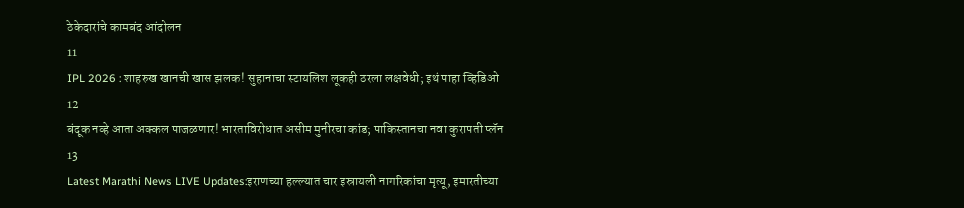ठेकेदारांचे कामबंद आंदोलन
11
IPL 2026 : शाहरुख खानची खास झलक! सुहानाचा स्टायलिश लूकही ठरला लक्षवेधी; इथं पाहा व्हिडिओ
12
बंदूक नव्हे आता अक्कल पाजळणार! भारताविरोधात असीम मुनीरचा कांड; पाकिस्तानचा नवा कुरापती प्लॅन
13
Latest Marathi News LIVE Updates:इराणच्या हल्ल्यात चार इस्रायली नागरिकांचा मृत्यू, इमारतीच्या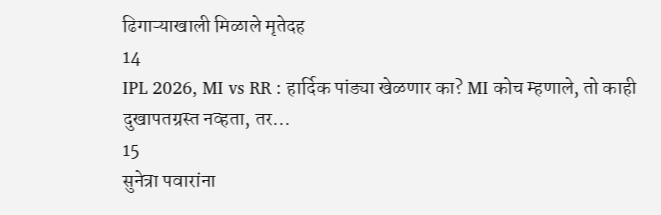ढिगाऱ्याखाली मिळाले मृतेदह
14
IPL 2026, MI vs RR : हार्दिक पांड्या खेळणार का? MI कोच म्हणाले, तो काही दुखापतग्रस्त नव्हता, तर...
15
सुनेत्रा पवारांना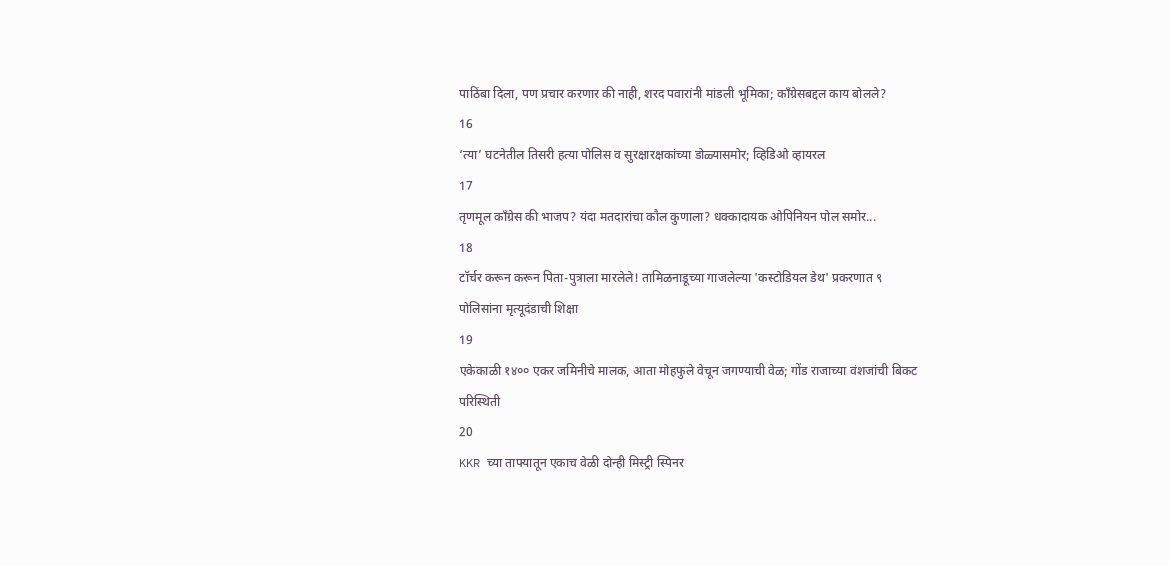पाठिंबा दिला, पण प्रचार करणार की नाही, शरद पवारांनी मांडली भूमिका; काँग्रेसबद्दल काय बोलले?
16
‘त्या’ घटनेतील तिसरी हत्या पोलिस व सुरक्षारक्षकांच्या डोळ्यासमोर; व्हिडिओ व्हायरल
17
तृणमूल काँग्रेस की भाजप? यंदा मतदारांचा कौल कुणाला? धक्कादायक ओपिनियन पोल समोर...
18
टॉर्चर करून करून पिता-पुत्राला मारलेले! तामिळनाडूच्या गाजलेल्या 'कस्टोडियल डेथ' प्रकरणात ९ पोलिसांना मृत्यूदंडाची शिक्षा
19
एकेकाळी १४०० एकर जमिनीचे मालक, आता मोहफुले वेचून जगण्याची वेळ; गोंड राजाच्या वंशजांची बिकट परिस्थिती
20
KKR च्या ताफ्यातून एकाच वेळी दोन्ही मिस्ट्री स्पिनर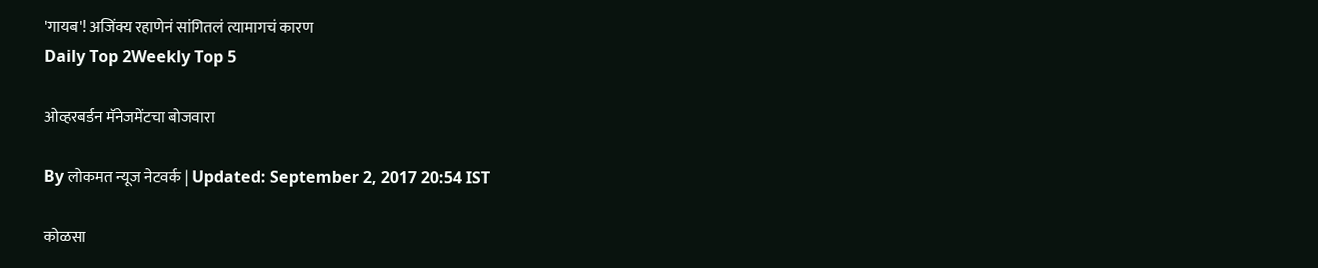'गायब'! अजिंक्य रहाणेनं सांगितलं त्यामागचं कारण
Daily Top 2Weekly Top 5

ओव्हरबर्डन मॅनेजमेंटचा बोजवारा

By लोकमत न्यूज नेटवर्क | Updated: September 2, 2017 20:54 IST

कोळसा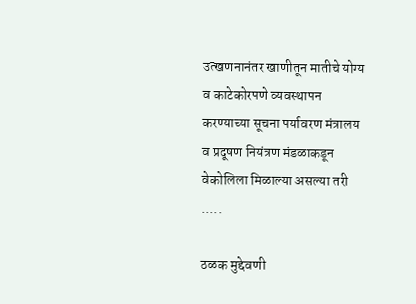उत्खणनानंतर खाणीतून मातीचे योग्य व काटेकोरपणे व्यवस्थापन करण्याच्या सूचना पर्यावरण मंत्रालय व प्रदूषण नियंत्रण मंडळाकडून वेकोलिला मिळाल्या असल्या तरी .....

ठळक मुद्देवणी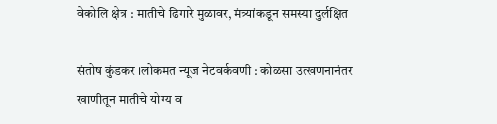वेकोलि क्षेत्र : मातीचे ढिगारे मुळावर, मंत्र्यांकडून समस्या दुर्लक्षित

संतोष कुंडकर ।लोकमत न्यूज नेटवर्कवणी : कोळसा उत्खणनानंतर खाणीतून मातीचे योग्य व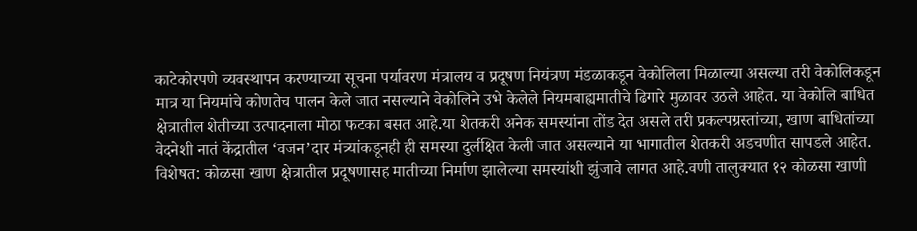काटेकोरपणे व्यवस्थापन करण्याच्या सूचना पर्यावरण मंत्रालय व प्रदूषण नियंत्रण मंडळाकडून वेकोलिला मिळाल्या असल्या तरी वेकोलिकडून मात्र या नियमांचे कोणतेच पालन केले जात नसल्याने वेकोलिने उभे केलेले नियमबाह्यमातीचे ढिगारे मुळावर उठले आहेत. या वेकोलि बाधित क्षेत्रातील शेतीच्या उत्पादनाला मोठा फटका बसत आहे.या शेतकरी अनेक समस्यांना तोंड देत असले तरी प्रकल्पग्रस्तांच्या, खाण बाधितांच्या वेदनेशी नातं केंद्रातील ‘वजन’दार मंत्र्यांकडूनही ही समस्या दुर्लक्षित केली जात असल्याने या भागातील शेतकरी अडचणीत सापडले आहेत. विशेषत: कोळसा खाण क्षेत्रातील प्रदूषणासह मातीच्या निर्माण झालेल्या समस्यांशी झुंजावे लागत आहे.वणी तालुक्यात १२ कोळसा खाणी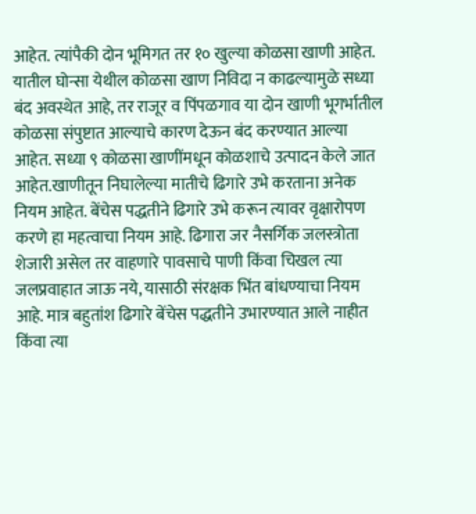आहेत. त्यांपैकी दोन भूमिगत तर १० खुल्या कोळसा खाणी आहेत. यातील घोन्सा येथील कोळसा खाण निविदा न काढल्यामुळे सध्या बंद अवस्थेत आहे, तर राजूर व पिंपळगाव या दोन खाणी भूगर्भातील कोळसा संपुष्टात आल्याचे कारण देऊन बंद करण्यात आल्या आहेत. सध्या ९ कोळसा खाणींमधून कोळशाचे उत्पादन केले जात आहेत.खाणीतून निघालेल्या मातीचे ढिगारे उभे करताना अनेक नियम आहेत. बेंचेस पद्धतीने ढिगारे उभे करून त्यावर वृक्षारोपण करणे हा महत्वाचा नियम आहे. ढिगारा जर नैसर्गिक जलस्त्रोता शेजारी असेल तर वाहणारे पावसाचे पाणी किंवा चिखल त्या जलप्रवाहात जाऊ नये, यासाठी संरक्षक भिंत बांधण्याचा नियम आहे. मात्र बहुतांश ढिगारे बेंचेस पद्धतीने उभारण्यात आले नाहीत किंवा त्या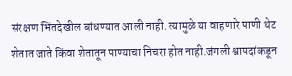संरक्षण भिंतदेखील बांधण्यात आली नाही. त्यामुळे या वाहणारे पाणी थेट शेतात जाते किंवा शेतातून पाण्याचा निचरा होत नाही.जंगली श्वापदांकडून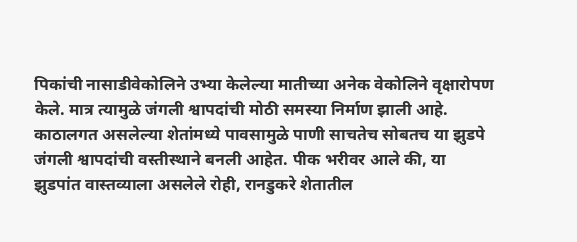पिकांची नासाडीवेकोलिने उभ्या केलेल्या मातीच्या अनेक वेकोलिने वृक्षारोपण केले. मात्र त्यामुळे जंगली श्वापदांची मोठी समस्या निर्माण झाली आहे. काठालगत असलेल्या शेतांमध्ये पावसामुळे पाणी साचतेच सोबतच या झुडपे जंगली श्वापदांची वस्तीस्थाने बनली आहेत. पीक भरीवर आले की, या झुडपांत वास्तव्याला असलेले रोही, रानडुकरे शेतातील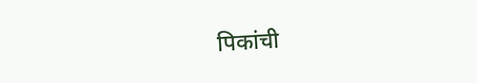पिकांची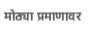मोठ्या प्रमाणावर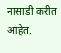नासाडी करीत आहेत.